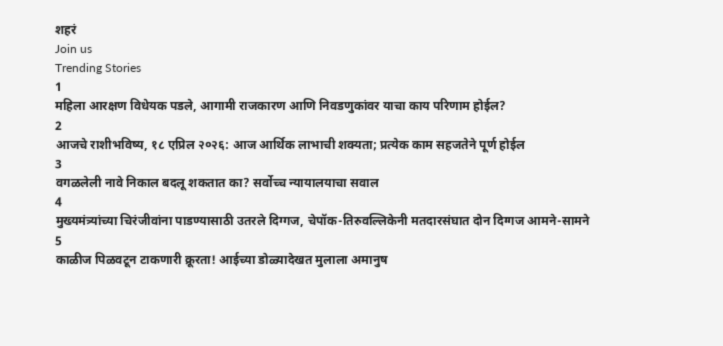शहरं
Join us
Trending Stories
1
महिला आरक्षण विधेयक पडले, आगामी राजकारण आणि निवडणुकांवर याचा काय परिणाम होईल?
2
आजचे राशीभविष्य, १८ एप्रिल २०२६: आज आर्थिक लाभाची शक्यता; प्रत्येक काम सहजतेने पूर्ण होईल
3
वगळलेली नावे निकाल बदलू शकतात का? सर्वोच्च न्यायालयाचा सवाल
4
मुख्यमंत्र्यांच्या चिरंजीवांना पाडण्यासाठी उतरले दिग्गज, चेपॉक-तिरुवल्लिकेनी मतदारसंघात दोन दिग्गज आमने-सामने
5
काळीज पिळवटून टाकणारी क्रूरता! आईच्या डोळ्यादेखत मुलाला अमानुष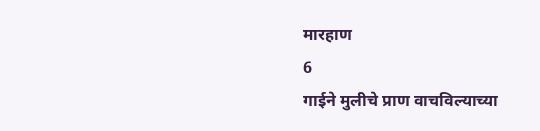मारहाण
6
गाईने मुलीचे प्राण वाचविल्याच्या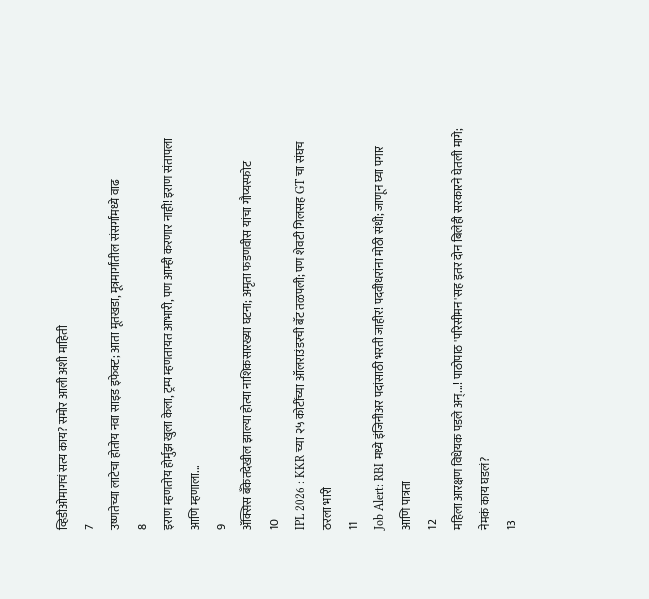व्हिडीओमागचं सत्य काय? समोर आली अशी माहिती
7
उष्णतेच्या लाटेचा होतोय नवा साइड इफेक्ट; आता मूतखडा, मूत्रमार्गांतील संसर्गांमध्ये वाढ
8
इराण म्हणतोय होर्मुझ खुला केला, ट्रम्प म्हणतायत आभारी, पण आम्ही करणार नाही! इराण संतापला आणि म्हणाला...
9
ॲक्सिस बँकेतदेखील झाल्या होत्या नाशिकसारख्या घटना; अमृता फडणवीस यांचा गौप्यस्फोट
10
IPL 2026 : KKR च्या २५ कोटींच्या ऑलराउंडरची बॅट तळपली; पण शेवटी गिलसह GT चा संघच ठरला भारी
11
Job Alert: RBI मध्ये इंजिनीअर पदांसाठी भरती जाहीर! पदवीधरांना मोठी संधी; जाणून घ्या पगार आणि पात्रता
12
महिला आरक्षण विधेयक पडले अन्...! पाठोपाठ 'परिसीमन'सह इतर दोन बिलेही सरकारने घेतली मागे; नेमकं काय घडलं?
13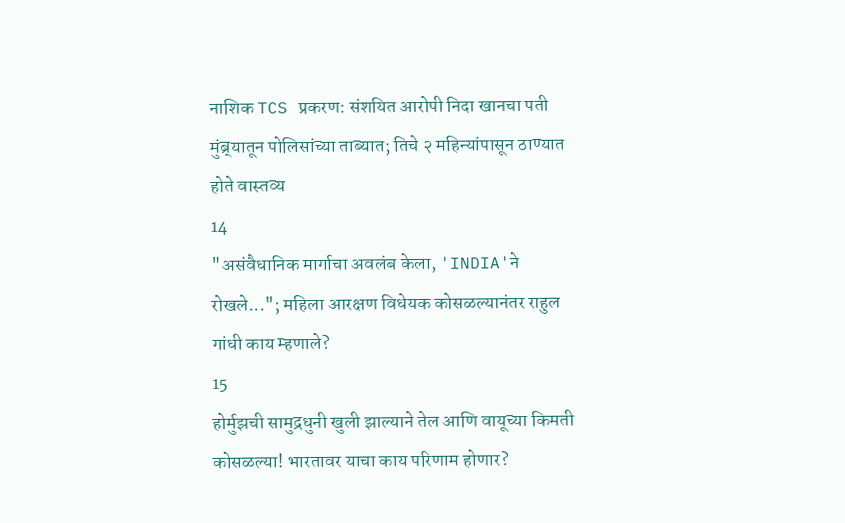नाशिक TCS प्रकरण: संशयित आरोपी निदा खानचा पती मुंब्र्यातून पोलिसांच्या ताब्यात; तिचे २ महिन्यांपासून ठाण्यात होते वास्तव्य
14
"असंवैधानिक मार्गाचा अवलंब केला, 'INDIA'ने रोखले..."; महिला आरक्षण विधेयक कोसळल्यानंतर राहुल गांधी काय म्हणाले?
15
होर्मुझची सामुद्रधुनी खुली झाल्याने तेल आणि वायूच्या किमती कोसळल्या! भारतावर याचा काय परिणाम होणार?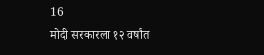16
मोदी सरकारला १२ वर्षांत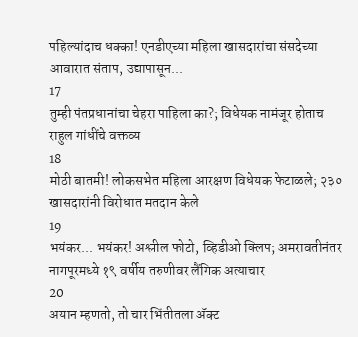पहिल्यांदाच धक्का! एनडीएच्या महिला खासदारांचा संसदेच्या आवारात संताप, उद्यापासून...
17
तुम्ही पंतप्रधानांचा चेहरा पाहिला का?; विधेयक नामंजूर होताच राहुल गांधींचे वक्तव्य
18
मोठी बातमी! लोकसभेत महिला आरक्षण विधेयक फेटाळले; २३० खासदारांनी विरोधात मतदान केले
19
भयंकर... भयंकर! अश्लील फोटो, व्हिडीओ क्लिप; अमरावतीनंतर नागपूरमध्ये १९ वर्षीय तरुणीवर लैंगिक अत्याचार
20
अयान म्हणतो, तो चार भिंतीतला अ‍ॅक्ट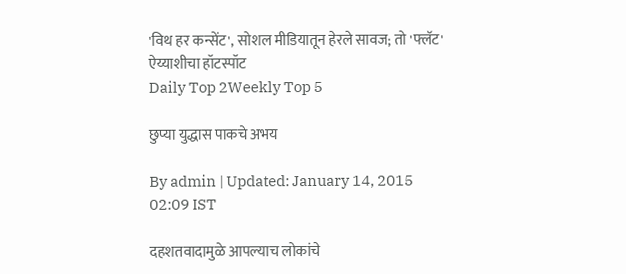'विथ हर कन्सेंट', सोशल मीडियातून हेरले सावज; तो 'फ्लॅट' ऐय्याशीचा हॉटस्पॉट
Daily Top 2Weekly Top 5

छुप्या युद्धास पाकचे अभय

By admin | Updated: January 14, 2015 02:09 IST

दहशतवादामुळे आपल्याच लोकांचे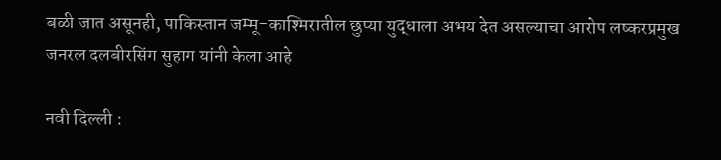बळी जात असूनही, पाकिस्तान जम्मू-काश्मिरातील छुप्या युद्धाला अभय देत असल्याचा आरोप लष्करप्रमुख जनरल दलबीरसिंग सुहाग यांनी केला आहे

नवी दिल्ली :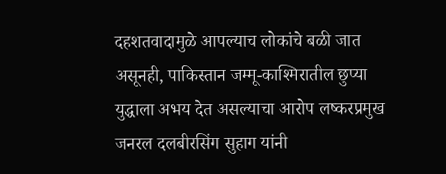दहशतवादामुळे आपल्याच लोकांचे बळी जात असूनही, पाकिस्तान जम्मू-काश्मिरातील छुप्या युद्धाला अभय देत असल्याचा आरोप लष्करप्रमुख जनरल दलबीरसिंग सुहाग यांनी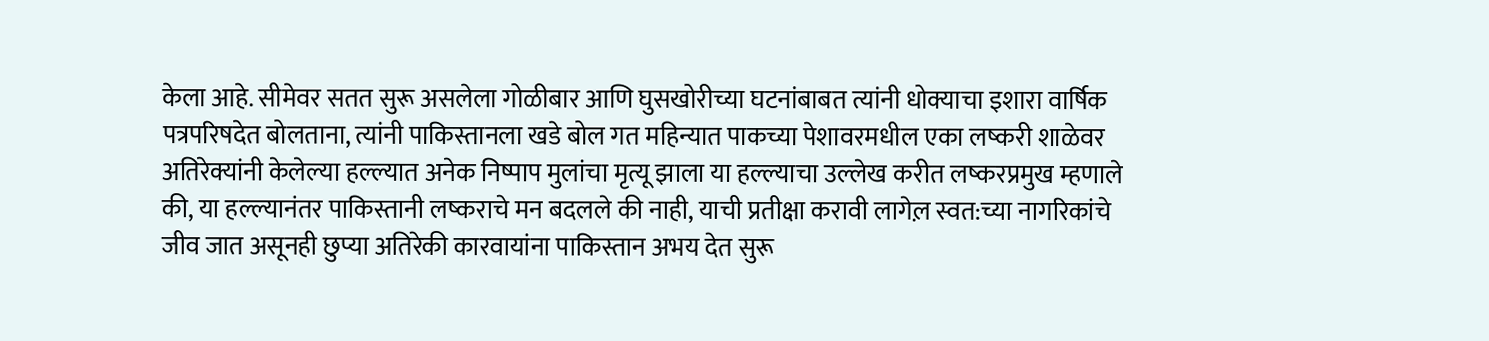केला आहे. सीमेवर सतत सुरू असलेला गोळीबार आणि घुसखोरीच्या घटनांबाबत त्यांनी धोक्याचा इशारा वार्षिक पत्रपरिषदेत बोलताना, त्यांनी पाकिस्तानला खडे बोल गत महिन्यात पाकच्या पेशावरमधील एका लष्करी शाळेवर अतिरेक्यांनी केलेल्या हल्ल्यात अनेक निष्पाप मुलांचा मृत्यू झाला या हल्ल्याचा उल्लेख करीत लष्करप्रमुख म्हणाले की, या हल्ल्यानंतर पाकिस्तानी लष्कराचे मन बदलले की नाही, याची प्रतीक्षा करावी लागेल़ स्वत:च्या नागरिकांचे जीव जात असूनही छुप्या अतिरेकी कारवायांना पाकिस्तान अभय देत सुरू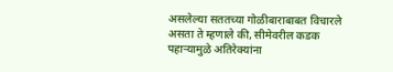असलेल्या सततच्या गोळीबाराबाबत विचारले असता ते म्हणाले की, सीमेवरील कडक पहाऱ्यामुळे अतिरेक्यांना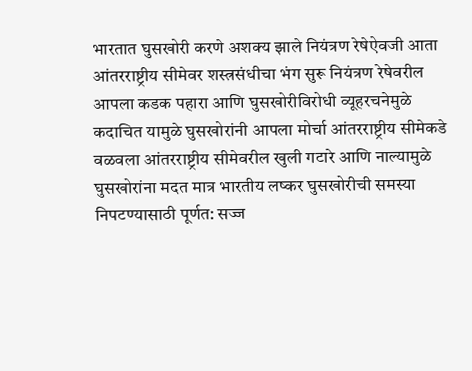भारतात घुसखोरी करणे अशक्य झाले नियंत्रण रेषेऐवजी आता आंतरराष्ट्रीय सीमेवर शस्त्रसंधीचा भंग सुरू नियंत्रण रेषेवरील आपला कडक पहारा आणि घुसखोरीविरोधी व्यूहरचनेमुळे कदाचित यामुळे घुसखोरांनी आपला मोर्चा आंतरराष्ट्रीय सीमेकडे वळवला आंतरराष्ट्रीय सीमेवरील खुली गटारे आणि नाल्यामुळे घुसखोरांना मदत मात्र भारतीय लष्कर घुसखोरीची समस्या निपटण्यासाठी पूर्णत: सज्ज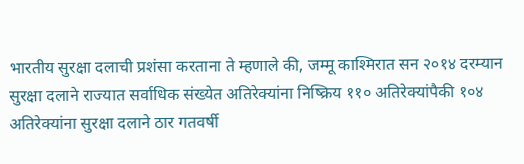भारतीय सुरक्षा दलाची प्रशंसा करताना ते म्हणाले की, जम्मू काश्मिरात सन २०१४ दरम्यान सुरक्षा दलाने राज्यात सर्वाधिक संख्येत अतिरेक्यांना निष्क्रिय ११० अतिरेक्यांपैकी १०४ अतिरेक्यांना सुरक्षा दलाने ठार गतवर्षी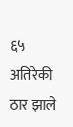६५ अतिरेकी ठार झाले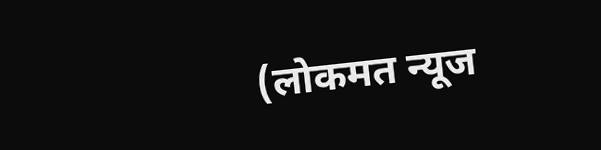(लोकमत न्यूज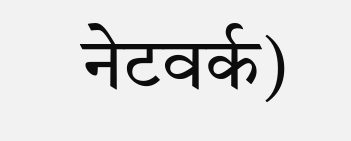नेटवर्क)